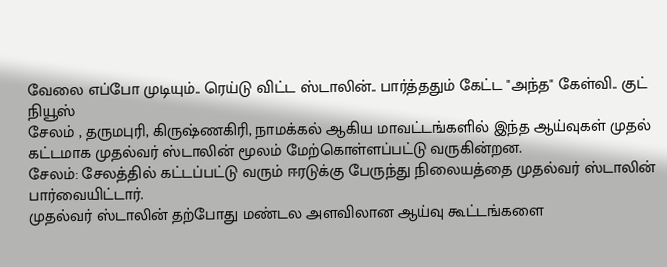வேலை எப்போ முடியும்.. ரெய்டு விட்ட ஸ்டாலின்.. பார்த்ததும் கேட்ட "அந்த" கேள்வி.. குட் நியூஸ்
சேலம் , தருமபுரி, கிருஷ்ணகிரி, நாமக்கல் ஆகிய மாவட்டங்களில் இந்த ஆய்வுகள் முதல் கட்டமாக முதல்வர் ஸ்டாலின் மூலம் மேற்கொள்ளப்பட்டு வருகின்றன.
சேலம்: சேலத்தில் கட்டப்பட்டு வரும் ஈரடுக்கு பேருந்து நிலையத்தை முதல்வர் ஸ்டாலின் பார்வையிட்டார்.
முதல்வர் ஸ்டாலின் தற்போது மண்டல அளவிலான ஆய்வு கூட்டங்களை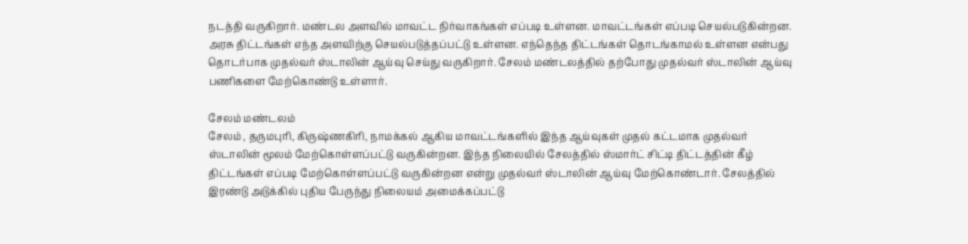நடத்தி வருகிறார். மண்டல அளவில் மாவட்ட நிர்வாகங்கள் எப்படி உள்ளன. மாவட்டங்கள் எப்படி செயல்படுகின்றன.
அரசு திட்டங்கள் எந்த அளவிற்கு செயல்படுத்தப்பட்டு உள்ளன. எந்தெந்த திட்டங்கள் தொடங்காமல் உள்ளன என்பது தொடர்பாக முதல்வர் ஸ்டாலின் ஆய்வு செய்து வருகிறார். சேலம் மண்டலத்தில் தற்போது முதல்வர் ஸ்டாலின் ஆய்வு பணிகளை மேற்கொண்டு உள்ளார்.

சேலம் மண்டலம்
சேலம் , தருமபுரி, கிருஷ்ணகிரி, நாமக்கல் ஆகிய மாவட்டங்களில் இந்த ஆய்வுகள் முதல் கட்டமாக முதல்வர் ஸ்டாலின் மூலம் மேற்கொள்ளப்பட்டு வருகின்றன. இந்த நிலையில் சேலத்தில் ஸ்மார்ட் சிட்டி திட்டத்தின் கீழ் திட்டங்கள் எப்படி மேற்கொள்ளப்பட்டு வருகின்றன என்று முதல்வர் ஸ்டாலின் ஆய்வு மேற்கொண்டார். சேலத்தில் இரண்டு அடுக்கில் புதிய பேருந்து நிலையம் அமைக்கப்பட்டு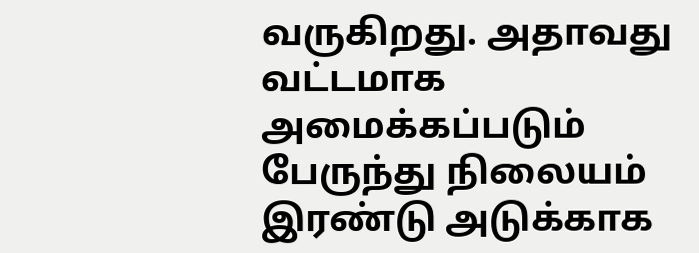வருகிறது. அதாவது வட்டமாக அமைக்கப்படும் பேருந்து நிலையம் இரண்டு அடுக்காக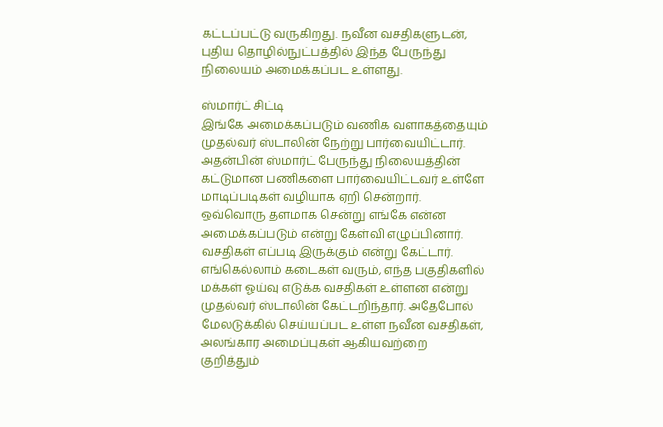கட்டப்பட்டு வருகிறது. நவீன வசதிகளுடன், புதிய தொழில்நுட்பத்தில் இந்த பேருந்து நிலையம் அமைக்கப்பட உள்ளது.

ஸ்மார்ட் சிட்டி
இங்கே அமைக்கப்படும் வணிக வளாகத்தையும் முதல்வர் ஸ்டாலின் நேற்று பார்வையிட்டார். அதன்பின் ஸ்மார்ட் பேருந்து நிலையத்தின் கட்டுமான பணிகளை பார்வையிட்டவர் உள்ளே மாடிப்படிகள் வழியாக ஏறி சென்றார். ஒவ்வொரு தளமாக சென்று எங்கே என்ன அமைக்கப்படும் என்று கேள்வி எழுப்பினார். வசதிகள் எப்படி இருக்கும் என்று கேட்டார். எங்கெல்லாம் கடைகள் வரும், எந்த பகுதிகளில் மக்கள் ஓய்வு எடுக்க வசதிகள் உள்ளன என்று முதல்வர் ஸ்டாலின் கேட்டறிந்தார். அதேபோல் மேலடுக்கில் செய்யப்பட உள்ள நவீன வசதிகள், அலங்கார அமைப்புகள் ஆகியவற்றை குறித்தும்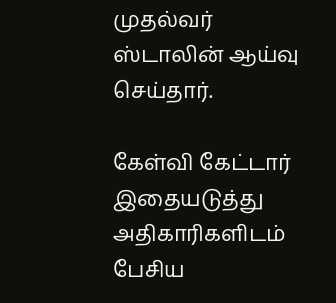முதல்வர் ஸ்டாலின் ஆய்வு செய்தார்.

கேள்வி கேட்டார்
இதையடுத்து அதிகாரிகளிடம் பேசிய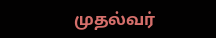முதல்வர்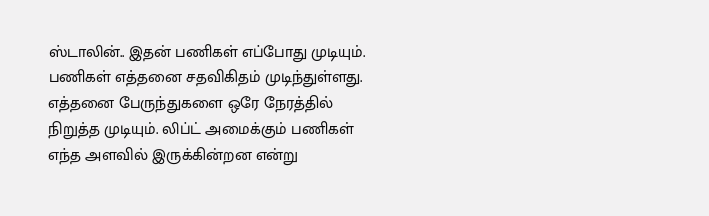ஸ்டாலின்.. இதன் பணிகள் எப்போது முடியும். பணிகள் எத்தனை சதவிகிதம் முடிந்துள்ளது. எத்தனை பேருந்துகளை ஒரே நேரத்தில் நிறுத்த முடியும். லிப்ட் அமைக்கும் பணிகள் எந்த அளவில் இருக்கின்றன என்று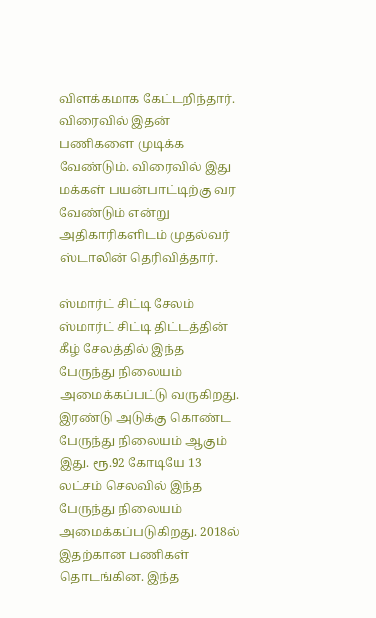விளக்கமாக கேட்டறிந்தார். விரைவில் இதன் பணிகளை முடிக்க வேண்டும். விரைவில் இது மக்கள் பயன்பாட்டிற்கு வர வேண்டும் என்று அதிகாரிகளிடம் முதல்வர் ஸ்டாலின் தெரிவித்தார்.

ஸ்மார்ட் சிட்டி சேலம்
ஸ்மார்ட் சிட்டி திட்டத்தின் கீழ் சேலத்தில் இந்த பேருந்து நிலையம் அமைக்கப்பட்டு வருகிறது. இரண்டு அடுக்கு கொண்ட பேருந்து நிலையம் ஆகும் இது. ரூ.92 கோடியே 13 லட்சம் செலவில் இந்த பேருந்து நிலையம் அமைக்கப்படுகிறது. 2018ல் இதற்கான பணிகள் தொடங்கின. இந்த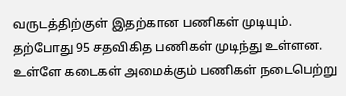வருடத்திற்குள் இதற்கான பணிகள் முடியும். தற்போது 95 சதவிகித பணிகள் முடிந்து உள்ளன. உள்ளே கடைகள் அமைக்கும் பணிகள் நடைபெற்று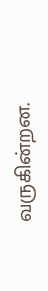வருகின்றன.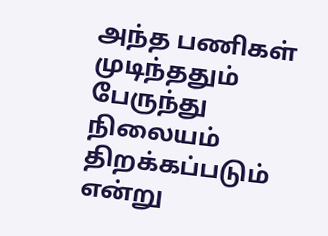அந்த பணிகள் முடிந்ததும் பேருந்து நிலையம் திறக்கப்படும் என்று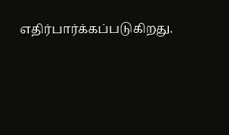எதிர்பார்க்கப்படுகிறது.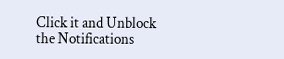Click it and Unblock the Notifications